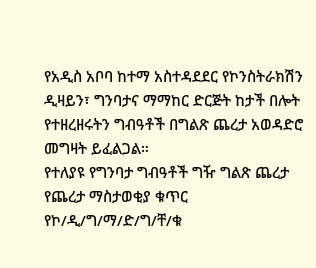የአዲስ አቦባ ከተማ አስተዳደደር የኮንስትራክሽን ዲዛይን፣ ግንባታና ማማከር ድርጅት ከታች በሎት የተዘረዘሩትን ግብዓቶች በግልጽ ጨረታ አወዳድሮ መግዛት ይፈልጋል።
የተለያዩ የግንባታ ግብዓቶች ግዥ ግልጽ ጨረታ
የጨረታ ማስታወቂያ ቁጥር የኮ/ዲ/ግ/ማ/ድ/ግ/ቸ/ቁ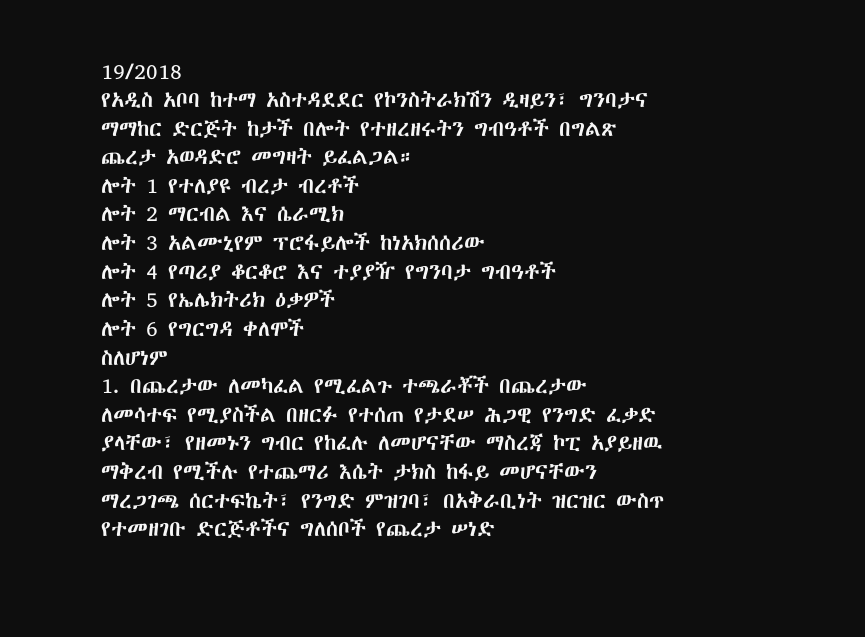19/2018
የአዲስ አቦባ ከተማ አስተዳደደር የኮንስትራክሽን ዲዛይን፣ ግንባታና ማማከር ድርጅት ከታች በሎት የተዘረዘሩትን ግብዓቶች በግልጽ ጨረታ አወዳድሮ መግዛት ይፈልጋል።
ሎት 1 የተለያዩ ብረታ ብረቶች
ሎት 2 ማርብል እና ሴራሚክ
ሎት 3 አልሙኒየም ፕሮፋይሎች ከነአክሰሰሪው
ሎት 4 የጣሪያ ቆርቆሮ እና ተያያዥ የግንባታ ግብዓቶች
ሎት 5 የኤሌክትሪክ ዕቃዎች
ሎት 6 የግርግዳ ቀለሞች
ስለሆነም
1. በጨረታው ለመካፈል የሚፈልጉ ተጫራቾች በጨረታው ለመሳተፍ የሚያስችል በዘርፉ የተሰጠ የታደሠ ሕጋዊ የንግድ ፈቃድ ያላቸው፣ የዘመኑን ግብር የከፈሉ ለመሆናቸው ማስረጃ ኮፒ አያይዘዉ ማቅረብ የሚችሉ የተጨማሪ እሴት ታክስ ከፋይ መሆናቸውን ማረጋገጫ ሰርተፍኬት፣ የንግድ ምዝገባ፣ በአቅራቢነት ዝርዝር ውስጥ የተመዘገቡ ድርጅቶችና ግለሰቦች የጨረታ ሠነድ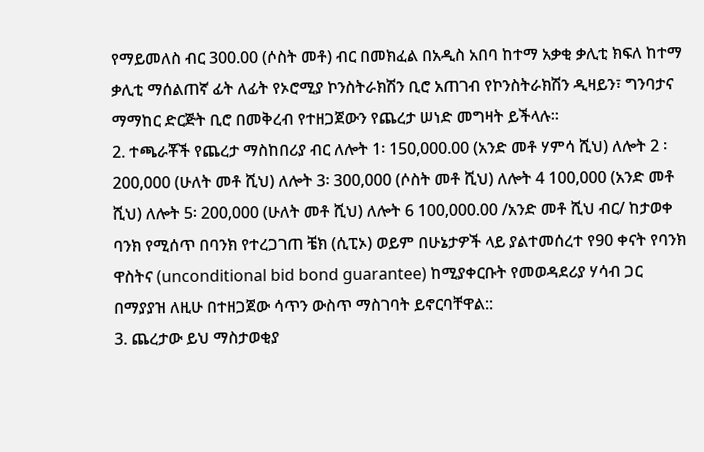የማይመለስ ብር 300.00 (ሶስት መቶ) ብር በመክፈል በአዲስ አበባ ከተማ አቃቂ ቃሊቲ ክፍለ ከተማ ቃሊቲ ማሰልጠኛ ፊት ለፊት የኦሮሚያ ኮንስትራክሽን ቢሮ አጠገብ የኮንስትራክሽን ዲዛይን፣ ግንባታና ማማከር ድርጅት ቢሮ በመቅረብ የተዘጋጀውን የጨረታ ሠነድ መግዛት ይችላሉ።
2. ተጫራቾች የጨረታ ማስከበሪያ ብር ለሎት 1፡ 150,000.00 (አንድ መቶ ሃምሳ ሺህ) ለሎት 2 ፡200,000 (ሁለት መቶ ሺህ) ለሎት 3፡ 300,000 (ሶስት መቶ ሺህ) ለሎት 4 100,000 (አንድ መቶ ሺህ) ለሎት 5፡ 200,000 (ሁለት መቶ ሺህ) ለሎት 6 100,000.00 /አንድ መቶ ሺህ ብር/ ከታወቀ ባንክ የሚሰጥ በባንክ የተረጋገጠ ቼክ (ሲፒኦ) ወይም በሁኔታዎች ላይ ያልተመሰረተ የ90 ቀናት የባንክ ዋስትና (unconditional bid bond guarantee) ከሚያቀርቡት የመወዳደሪያ ሃሳብ ጋር በማያያዝ ለዚሁ በተዘጋጀው ሳጥን ውስጥ ማስገባት ይኖርባቸዋል::
3. ጨረታው ይህ ማስታወቂያ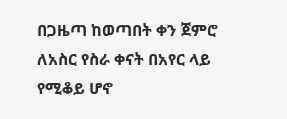በጋዜጣ ከወጣበት ቀን ጀምሮ ለአስር የስራ ቀናት በአየር ላይ የሚቆይ ሆኖ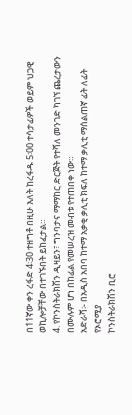በ11ኛው ቀን ረፋድ 4፡30 ተዘግቶ በዚሁ እለት ከረፋዱ 5፡00 ተሳታፊዎች ወይም ህጋዊ ወኪሎቻቸው በተገኙበት ይከፈታል።
4. የኮንስትራክሽን ዲዛይን፣ ግንባታና ማማከር ድርጅት የተሻለ መንገድ ካገኘ ጨረታውን በሙሉም ሆነ በከፊል የመሠረዝ መብቱ የተጠበቀ ነው።
አድራሻ፡- በአዲስ አበባ ከተማ አቃቂ ቃሊቲ ክፍለ ከተማ ቃሊቲ ማሰልጠኛ ፊት ለፊት የኦሮሚያ
ኮንስትራክሽን ቢሮ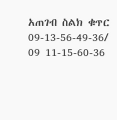አጠገብ ስልክ ቁጥር 09-13-56-49-36/ 09 11-15-60-36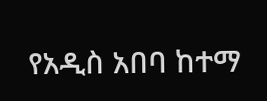የአዲስ አበባ ከተማ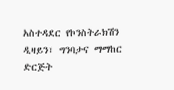አስተዳደር የኮንስትራክሽን ዲዛይን፣ ግንባታና ማማከር ድርጅት